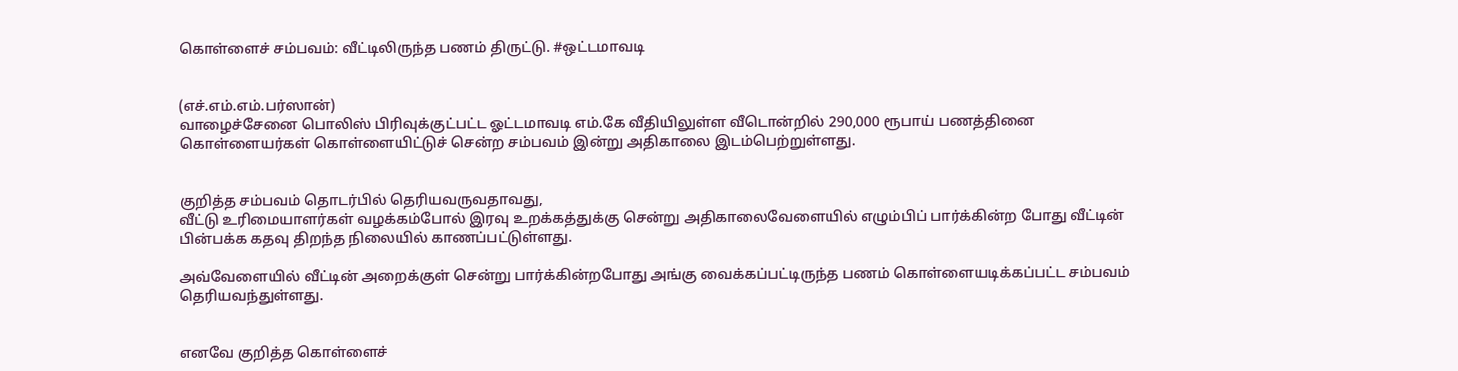கொள்ளைச் சம்பவம்: வீட்டிலிருந்த பணம் திருட்டு. #ஒட்டமாவடி


(எச்.எம்.எம்.பர்ஸான்)
வாழைச்சேனை பொலிஸ் பிரிவுக்குட்பட்ட ஓட்டமாவடி எம்.கே வீதியிலுள்ள வீடொன்றில் 290,000 ரூபாய் பணத்தினை கொள்ளையர்கள் கொள்ளையிட்டுச் சென்ற சம்பவம் இன்று அதிகாலை இடம்பெற்றுள்ளது.


குறித்த சம்பவம் தொடர்பில் தெரியவருவதாவது,
வீட்டு உரிமையாளர்கள் வழக்கம்போல் இரவு உறக்கத்துக்கு சென்று அதிகாலைவேளையில் எழும்பிப் பார்க்கின்ற போது வீட்டின் பின்பக்க கதவு திறந்த நிலையில் காணப்பட்டுள்ளது.

அவ்வேளையில் வீட்டின் அறைக்குள் சென்று பார்க்கின்றபோது அங்கு வைக்கப்பட்டிருந்த பணம் கொள்ளையடிக்கப்பட்ட சம்பவம் தெரியவந்துள்ளது.


எனவே குறித்த கொள்ளைச்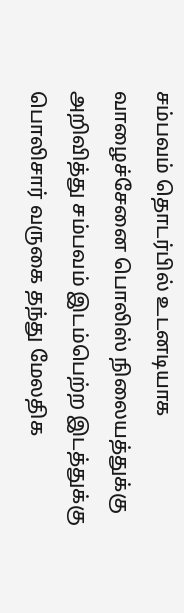சம்பவம் தொடர்பில் உடனடியாக வாழைச்சேனை பொலிஸ் நிலையத்துக்கு அறிவித்து சம்பவம் இடம்பெற்ற இடத்துக்கு பொலிசார் வருகை தந்து மேலதிக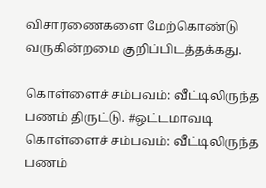விசாரணைகளை மேற்கொண்டு வருகின்றமை குறிப்பிடத்தக்கது.

கொள்ளைச் சம்பவம்: வீட்டிலிருந்த பணம் திருட்டு. #ஒட்டமாவடி கொள்ளைச் சம்பவம்: வீட்டிலிருந்த பணம்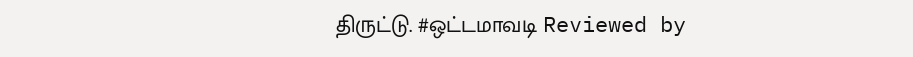திருட்டு. #ஒட்டமாவடி Reviewed by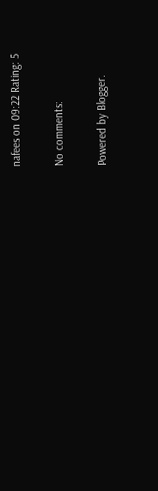nafees on 09:22 Rating: 5

No comments:

Powered by Blogger.